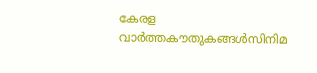കേരള വാർത്തകൗതുകങ്ങൾസിനിമ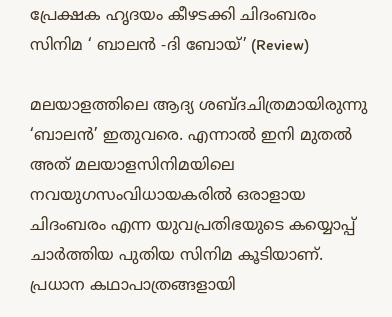പ്രേക്ഷക ഹൃദയം കീഴടക്കി ചിദംബരം സിനിമ ‘ ബാലൻ -ദി ബോയ്’ (Review)

മലയാളത്തിലെ ആദ്യ ശബ്ദചിത്രമായിരുന്നു ‘ബാലൻ’ ഇതുവരെ. എന്നാൽ ഇനി മുതൽ അത് മലയാളസിനിമയിലെ നവയുഗസംവിധായകരിൽ ഒരാളായ ചിദംബരം എന്ന യുവപ്രതിഭയുടെ കയ്യൊപ്പ് ചാർത്തിയ പുതിയ സിനിമ കൂടിയാണ്. പ്രധാന കഥാപാത്രങ്ങളായി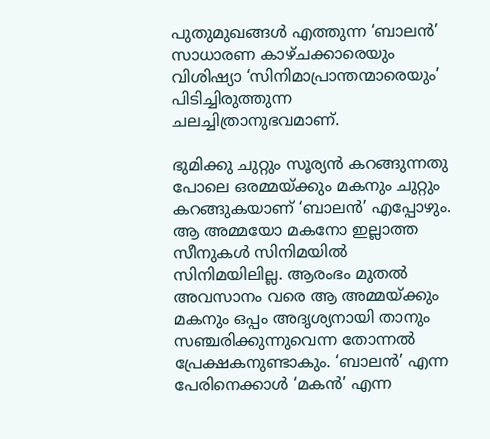പുതുമുഖങ്ങൾ എത്തുന്ന ‘ബാലൻ’ സാധാരണ കാഴ്ചക്കാരെയും വിശിഷ്യാ ‘സിനിമാപ്രാന്തന്മാരെയും’ പിടിച്ചിരുത്തുന്ന ചലച്ചിത്രാനുഭവമാണ്.

ഭുമിക്കു ചുറ്റും സൂര്യൻ കറങ്ങുന്നതു പോലെ ഒരമ്മയ്ക്കും മകനും ചുറ്റും കറങ്ങുകയാണ് ‘ബാലൻ’ എപ്പോഴും. ആ അമ്മയോ മകനോ ഇല്ലാത്ത സീനുകൾ സിനിമയിൽ സിനിമയിലില്ല. ആരംഭം മുതൽ അവസാനം വരെ ആ അമ്മയ്ക്കും മകനും ഒപ്പം അദൃശ്യനാ‌യി താനും സഞ്ചരിക്കുന്നുവെന്ന തോന്നൽ പ്രേക്ഷകനുണ്ടാകും. ‘ബാലൻ’ എന്ന പേരിനെക്കാൾ ‘മകൻ’ എന്ന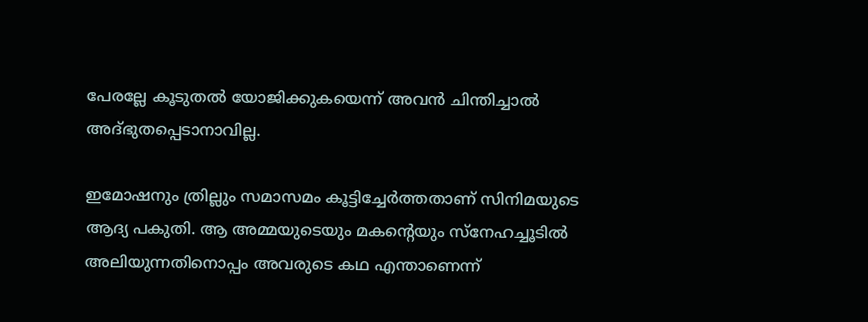പേരല്ലേ കൂടുതൽ യോജിക്കുകയെന്ന് അവൻ ചിന്തിച്ചാൽ അദ്ഭുതപ്പെടാനാവില്ല.

ഇമോഷനും ത്രില്ലും സമാസമം കൂട്ടിച്ചേർത്തതാണ് സിനിമയുടെ ആദ്യ പകുതി. ആ അമ്മയുടെയും മകന്റെയും സ്നേഹച്ചൂടിൽ അലിയുന്നതിനൊപ്പം അവരുടെ കഥ എന്താണെന്ന്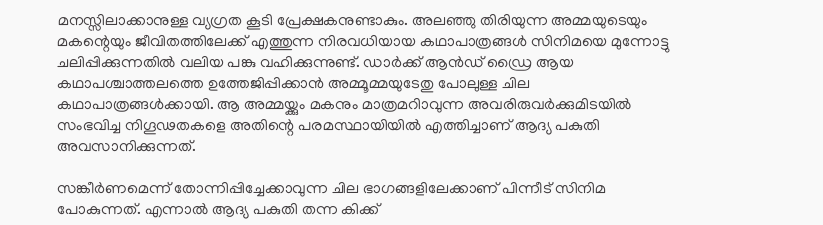മനസ്സിലാക്കാനുള്ള വ്യഗ്രത കൂടി പ്രേക്ഷകനുണ്ടാകും. അലഞ്ഞു തിരിയുന്ന അമ്മയുടെയും മകന്റെയും ജീവിതത്തിലേക്ക് എത്തുന്ന നിരവധിയായ കഥാപാത്രങ്ങൾ സിനിമയെ മുന്നോട്ടു ചലിപ്പിക്കുന്നതിൽ വലിയ പങ്കു വഹിക്കുന്നുണ്ട്. ഡാർക്ക് ആൻഡ് ഡ്രൈ ആയ കഥാപശ്ചാത്തലത്തെ ഉത്തേജിപ്പിക്കാൻ അമ്മൂമ്മയുടേതു പോലുള്ള ചില കഥാപാത്രങ്ങൾക്കായി. ആ അമ്മയ്ക്കും മകനും മാത്രമറിാവുന്ന അവരിരുവർക്കുമിടയിൽ സംഭവിച്ച നിഗൂഢതകളെ അതിന്റെ പരമസ്ഥായിയിൽ‍ എത്തിച്ചാണ് ആദ്യ പകുതി അവസാനിക്കുന്നത്.

സങ്കീർണമെന്ന് തോന്നിപ്പിച്ചേക്കാവുന്ന ചില ഭാഗങ്ങളിലേക്കാണ് പിന്നീട് സിനിമ പോകുന്നത്. എന്നാൽ ആദ്യ പകുതി തന്ന കിക്ക്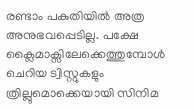രണ്ടാം പകുതിയിൽ അത്ര അനുഭവപ്പെടില്ല. പക്ഷേ ക്ലൈമാക്സിലേക്കെത്തുമ്പോൾ ചെറിയ ട്വിസ്റ്റുകളും ത്രില്ലുമൊക്കെയായി സിനിമ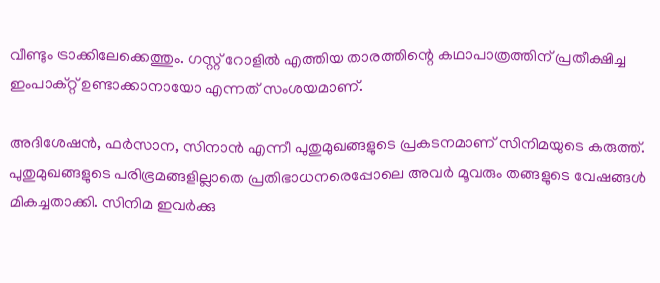വീണ്ടും ട്രാക്കിലേക്കെത്തും. ഗസ്റ്റ് റോളിൽ എത്തിയ താരത്തിന്റെ കഥാപാത്രത്തിന് പ്രതീക്ഷിച്ച ഇംപാക്റ്റ് ഉണ്ടാക്കാനായോ എന്നത് സംശയമാണ്.

അദിശേഷൻ, ഫർസാന, സിനാൻ എന്നീ പുതുമുഖങ്ങളുടെ പ്രകടനമാണ് സിനിമയുടെ കരുത്ത്. പുതുമുഖങ്ങളുടെ പരിഭ്രമങ്ങളില്ലാതെ പ്രതിഭാധനരെപ്പോലെ അവർ മൂവരും തങ്ങളുടെ വേഷങ്ങൾ മികച്ചതാക്കി. സിനിമ ഇവർക്കു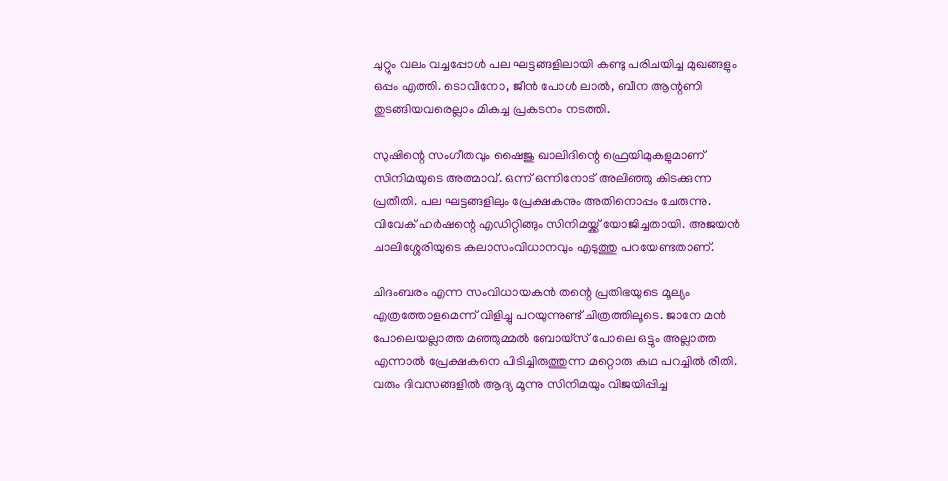ചുറ്റും വലം വച്ചപ്പോൾ പല ഘട്ടങ്ങളിലായി കണ്ടു പരിചയിച്ച മുഖങ്ങളും ഒപ്പം എത്തി. ടൊവീനോ, ജീൻ പോൾ ലാൽ, ബീന ആന്റണി തുടങ്ങിയവരെല്ലാം മികച്ച പ്രകടനം നടത്തി.

സുഷിന്റെ സംഗീതവും ഷൈജു ഖാലിദിന്റെ ഫ്രെയിമുകളുമാണ് സിനിമയുടെ അത്മാവ്. ഒന്ന് ഒന്നിനോട് അലിഞ്ഞു കിടക്കുന്ന പ്രതീതി. പല ഘട്ടങ്ങളിലും പ്രേക്ഷകനും അതിനൊപ്പം ചേരുന്നു. വിവേക് ഹർഷന്റെ എഡിറ്റിങ്ങും സിനിമയ്ക്ക് യോജിച്ചതായി. അജയൻ ചാലിശ്ശേരിയുടെ കലാസംവിധാനവും എടുത്തു പറയേണ്ടതാണ്.

ചിദംബരം എന്ന സംവിധായകൻ തന്റെ പ്രതിഭയുടെ മൂല്യം എത്രത്തോളമെന്ന് വിളിച്ചു പറയുന്നുണ്ട് ചിത്രത്തിലൂടെ. ജാനേ മൻ പോലെയല്ലാത്ത മഞ്ഞുമ്മൽ‍ ബോയ്സ് പോലെ ഒട്ടും അല്ലാത്ത എന്നാൽ പ്രേക്ഷകനെ പിടിച്ചിരുത്തുന്ന മറ്റൊരു കഥ പറച്ചിൽ രീതി. വരും ദിവസങ്ങളിൽ ആദ്യ മൂന്നു സിനിമയും വിജയിപ്പിച്ച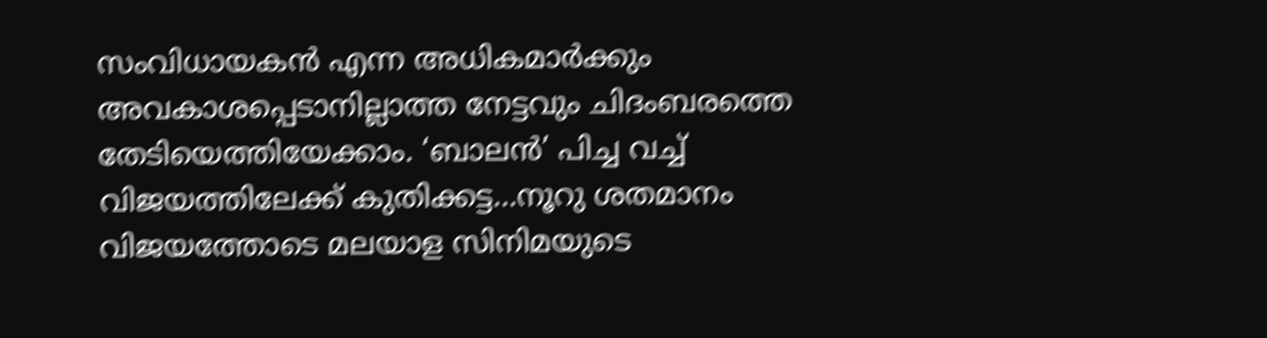സംവിധായകൻ എന്ന അധികമാർക്കും അവകാശപ്പെടാനില്ലാത്ത നേട്ടവും ചിദംബരത്തെ തേടിയെത്തിയേക്കാം. ‘ബാലൻ’ പിച്ച വച്ച് വിജയത്തിലേക്ക് കുതിക്കട്ട…നൂറു ശതമാനം വിജയത്തോടെ മലയാള സിനിമയുടെ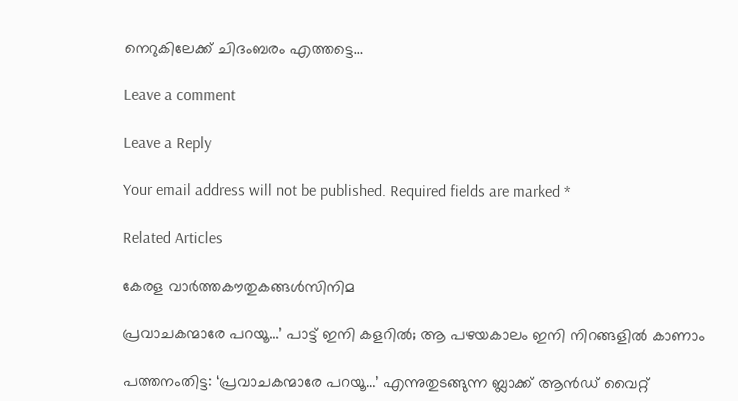നെറുകിലേക്ക് ചിദംബരം എത്തട്ടെ…

Leave a comment

Leave a Reply

Your email address will not be published. Required fields are marked *

Related Articles

കേരള വാർത്തകൗതുകങ്ങൾസിനിമ

പ്രവാചകന്മാരേ പറയൂ…’ പാട്ട് ഇനി കളറിൽ; ആ പഴയകാലം ഇനി നിറങ്ങളിൽ കാണാം

പത്തനംതിട്ട: ‘പ്രവാചകന്മാരേ പറയൂ…’ എന്നുതുടങ്ങുന്ന ബ്ലാക്ക് ആൻഡ് വൈറ്റ്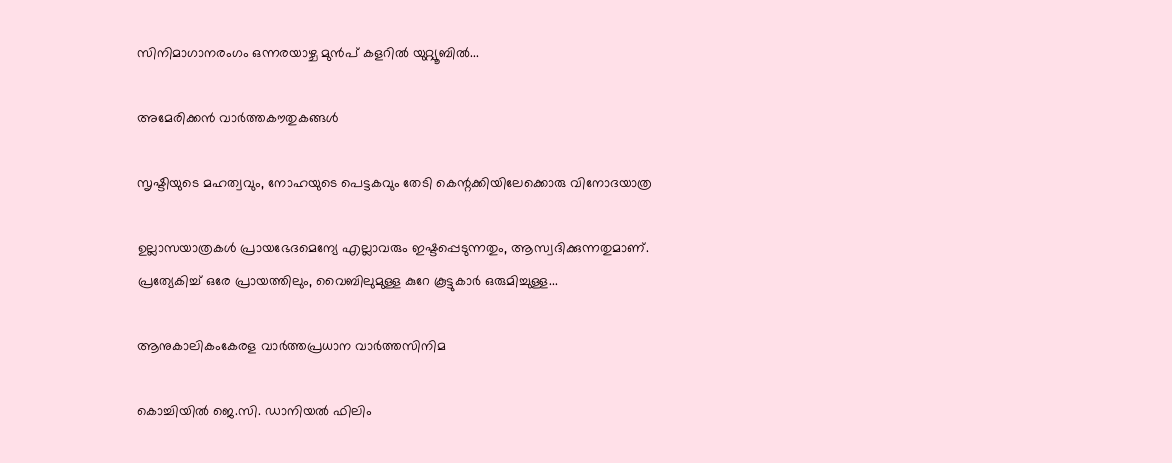സിനിമാഗാനരംഗം ഒന്നരയാഴ്ച മുൻപ് കളറിൽ യുറ്റ്യൂബിൽ...

അമേരിക്കൻ വാർത്തകൗതുകങ്ങൾ

സൃഷ്ടിയുടെ മഹത്വവും, നോഹയുടെ പെട്ടകവും തേടി കെന്റക്കിയിലേക്കൊരു വിനോദയാത്ര

ഉല്ലാസയാത്രകൾ പ്രായഭേദമെന്യേ എല്ലാവരും ഇഷ്ടപ്പെടുന്നതും, ആസ്വദിക്കുന്നതുമാണ്. പ്രത്യേകിച്ച് ഒരേ പ്രായത്തിലും, വൈബിലുമുള്ള കുറേ കൂട്ടുകാർ ഒരുമിച്ചുള്ള...

ആനുകാലികംകേരള വാർത്തപ്രധാന വാർത്തസിനിമ

കൊച്ചിയിൽ ജെ.സി. ഡാനിയൽ ഫിലിം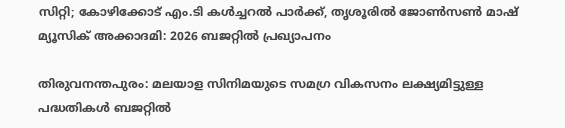സിറ്റി; കോഴിക്കോട് എം.ടി കൾച്ചറൽ പാർക്ക്‌, തൃശൂരിൽ ജോൺസൺ‌ മാഷ് മ്യൂസിക് അക്കാദമി: 2026 ബജറ്റിൽ പ്രഖ്യാപനം

തിരുവനന്തപുരം: മലയാള സിനിമയുടെ സമഗ്ര വികസനം ലക്ഷ്യമിട്ടുള്ള പദ്ധതികൾ ബജറ്റിൽ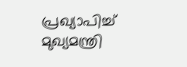പ്രഖ്യാപിച്ച് മുഖ്യമന്ത്രി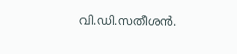വി.ഡി.സതീശൻ.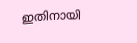ഇതിനായി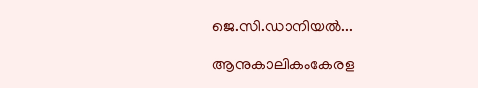ജെ.സി.ഡാനിയൽ...

ആനുകാലികംകേരള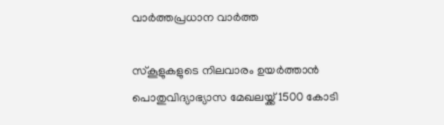വാർത്തപ്രധാന വാർത്ത

സ്കൂളുകളുടെ നിലവാരം ഉയർത്താൻ പൊതുവിദ്യാഭ്യാസ മേഖലയ്ക്ക് 1500 കോടി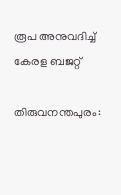രൂപ അനുവദിച്ച് കേരള ബജറ്റ്

തിരുവനന്തപുരം: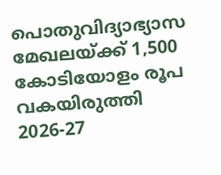പൊതുവിദ്യാഭ്യാസ മേഖലയ്ക്ക് 1,500 കോടിയോളം രൂപ വകയിരുത്തി 2026-27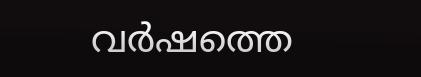വർഷത്തെ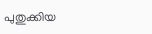പുതുക്കിയ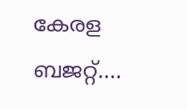കേരള ബജറ്റ്....